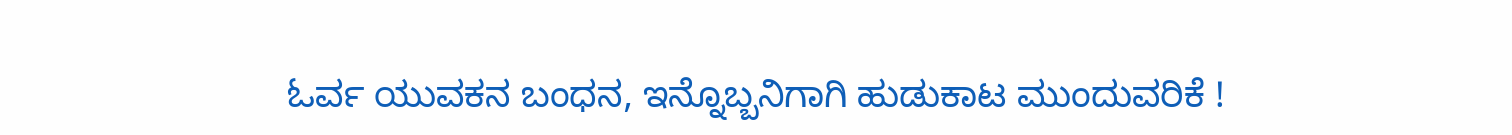ಓರ್ವ ಯುವಕನ ಬಂಧನ, ಇನ್ನೊಬ್ಬನಿಗಾಗಿ ಹುಡುಕಾಟ ಮುಂದುವರಿಕೆ !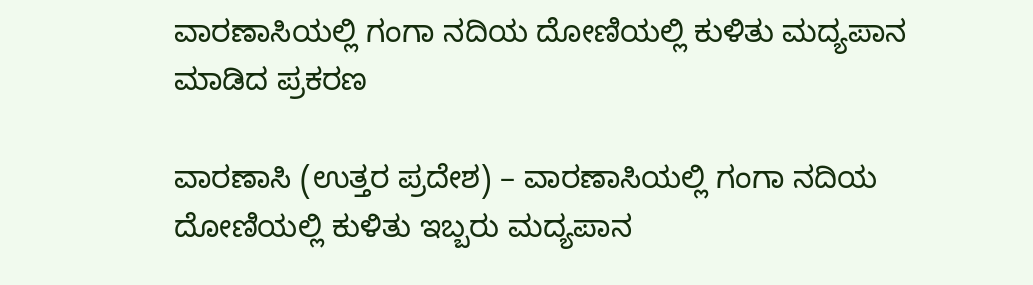ವಾರಣಾಸಿಯಲ್ಲಿ ಗಂಗಾ ನದಿಯ ದೋಣಿಯಲ್ಲಿ ಕುಳಿತು ಮದ್ಯಪಾನ ಮಾಡಿದ ಪ್ರಕರಣ

ವಾರಣಾಸಿ (ಉತ್ತರ ಪ್ರದೇಶ) – ವಾರಣಾಸಿಯಲ್ಲಿ ಗಂಗಾ ನದಿಯ ದೋಣಿಯಲ್ಲಿ ಕುಳಿತು ಇಬ್ಬರು ಮದ್ಯಪಾನ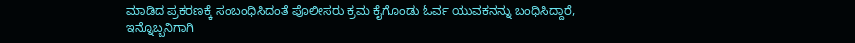ಮಾಡಿದ ಪ್ರಕರಣಕ್ಕೆ ಸಂಬಂಧಿಸಿದಂತೆ ಪೊಲೀಸರು ಕ್ರಮ ಕೈಗೊಂಡು ಓರ್ವ ಯುವಕನನ್ನು ಬಂಧಿಸಿದ್ದಾರೆ, ಇನ್ನೊಬ್ಬನಿಗಾಗಿ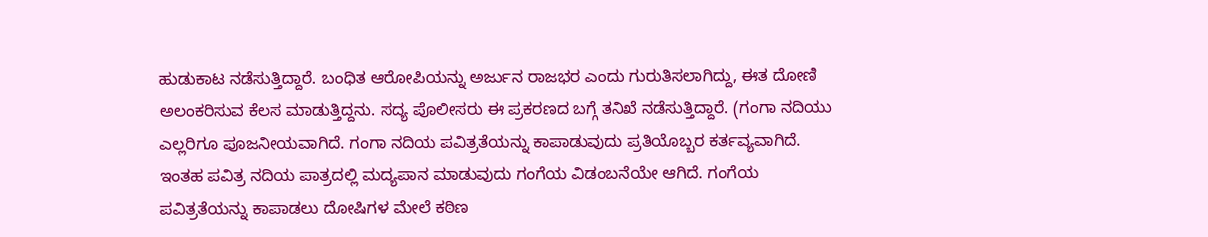ಹುಡುಕಾಟ ನಡೆಸುತ್ತಿದ್ದಾರೆ. ಬಂಧಿತ ಆರೋಪಿಯನ್ನು ಅರ್ಜುನ ರಾಜಭರ ಎಂದು ಗುರುತಿಸಲಾಗಿದ್ದು, ಈತ ದೋಣಿ ಅಲಂಕರಿಸುವ ಕೆಲಸ ಮಾಡುತ್ತಿದ್ದನು. ಸದ್ಯ ಪೊಲೀಸರು ಈ ಪ್ರಕರಣದ ಬಗ್ಗೆ ತನಿಖೆ ನಡೆಸುತ್ತಿದ್ದಾರೆ. (ಗಂಗಾ ನದಿಯು ಎಲ್ಲರಿಗೂ ಪೂಜನೀಯವಾಗಿದೆ. ಗಂಗಾ ನದಿಯ ಪವಿತ್ರತೆಯನ್ನು ಕಾಪಾಡುವುದು ಪ್ರತಿಯೊಬ್ಬರ ಕರ್ತವ್ಯವಾಗಿದೆ. ಇಂತಹ ಪವಿತ್ರ ನದಿಯ ಪಾತ್ರದಲ್ಲಿ ಮದ್ಯಪಾನ ಮಾಡುವುದು ಗಂಗೆಯ ವಿಡಂಬನೆಯೇ ಆಗಿದೆ. ಗಂಗೆಯ ಪವಿತ್ರತೆಯನ್ನು ಕಾಪಾಡಲು ದೋಷಿಗಳ ಮೇಲೆ ಕಠಿಣ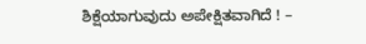ಶಿಕ್ಷೆಯಾಗುವುದು ಅಪೇಕ್ಷಿತವಾಗಿದೆ ! –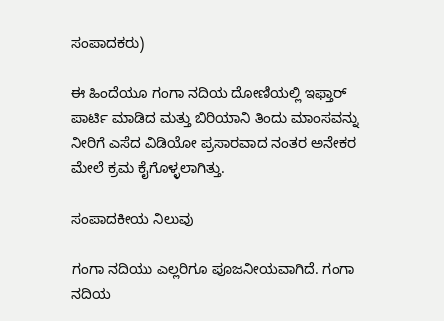ಸಂಪಾದಕರು)

ಈ ಹಿಂದೆಯೂ ಗಂಗಾ ನದಿಯ ದೋಣಿಯಲ್ಲಿ ಇಫ್ತಾರ್ ಪಾರ್ಟಿ ಮಾಡಿದ ಮತ್ತು ಬಿರಿಯಾನಿ ತಿಂದು ಮಾಂಸವನ್ನು ನೀರಿಗೆ ಎಸೆದ ವಿಡಿಯೋ ಪ್ರಸಾರವಾದ ನಂತರ ಅನೇಕರ ಮೇಲೆ ಕ್ರಮ ಕೈಗೊಳ್ಳಲಾಗಿತ್ತು.

ಸಂಪಾದಕೀಯ ನಿಲುವು

ಗಂಗಾ ನದಿಯು ಎಲ್ಲರಿಗೂ ಪೂಜನೀಯವಾಗಿದೆ. ಗಂಗಾ ನದಿಯ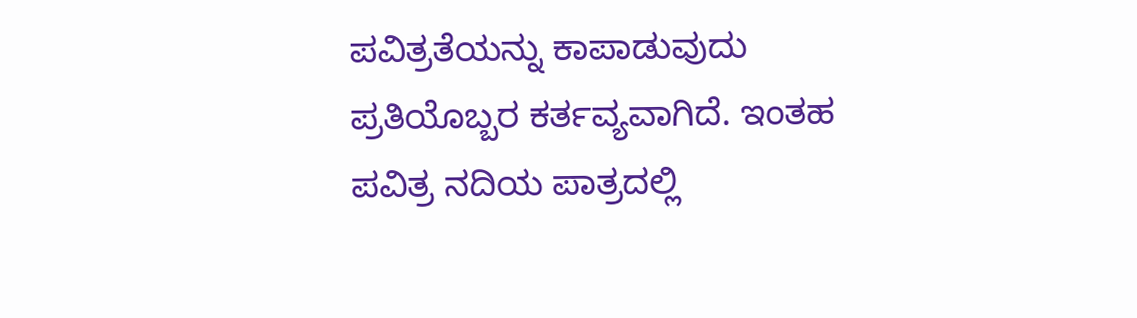ಪವಿತ್ರತೆಯನ್ನು ಕಾಪಾಡುವುದು ಪ್ರತಿಯೊಬ್ಬರ ಕರ್ತವ್ಯವಾಗಿದೆ. ಇಂತಹ ಪವಿತ್ರ ನದಿಯ ಪಾತ್ರದಲ್ಲಿ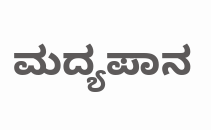ಮದ್ಯಪಾನ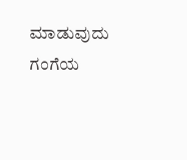ಮಾಡುವುದು ಗಂಗೆಯ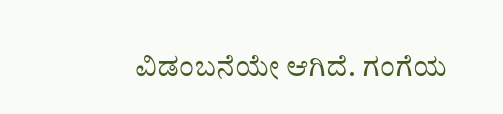ವಿಡಂಬನೆಯೇ ಆಗಿದೆ. ಗಂಗೆಯ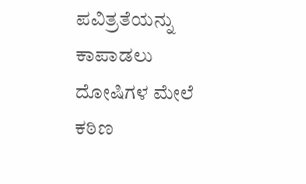ಪವಿತ್ರತೆಯನ್ನು ಕಾಪಾಡಲು ದೋಷಿಗಳ ಮೇಲೆ ಕಠಿಣ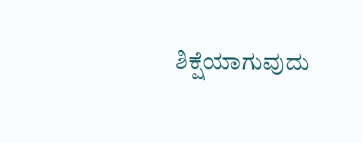ಶಿಕ್ಷೆಯಾಗುವುದು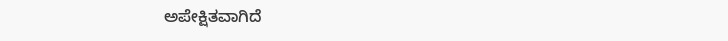ಅಪೇಕ್ಷಿತವಾಗಿದೆ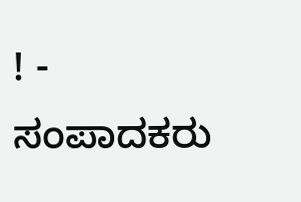! - ಸಂಪಾದಕರು